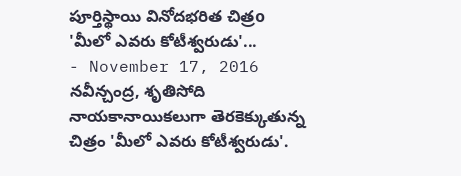పూర్తిస్థాయి వినోదభరిత చిత్రo 'మీలో ఎవరు కోటీశ్వరుడు'...
- November 17, 2016
నవీన్చంద్ర, శృతిసోది నాయకానాయికలుగా తెరకెక్కుతున్న చిత్రం 'మీలో ఎవరు కోటీశ్వరుడు'.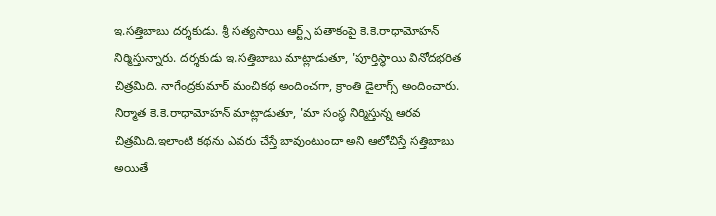ఇ.సత్తిబాబు దర్శకుడు. శ్రీ సత్యసాయి ఆర్ట్స్ పతాకంపై కె.కె.రాధామోహన్ నిర్మిస్తున్నారు. దర్శకుడు ఇ.సత్తిబాబు మాట్లాడుతూ, 'పూర్తిస్థాయి వినోదభరిత చిత్రమిది. నాగేంద్రకుమార్ మంచికథ అందించగా, క్రాంతి డైలాగ్స్ అందించారు. నిర్మాత కె.కె.రాధామోహన్ మాట్లాడుతూ, 'మా సంస్థ నిర్మిస్తున్న ఆరవ చిత్రమిది.ఇలాంటి కథను ఎవరు చేస్తే బావుంటుందా అని ఆలోచిస్తే సత్తిబాబు అయితే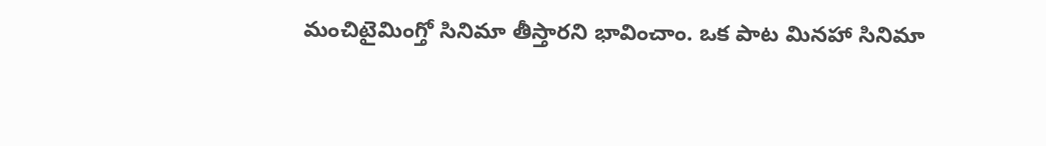మంచిటైమింగ్తో సినిమా తీస్తారని భావించాం. ఒక పాట మినహా సినిమా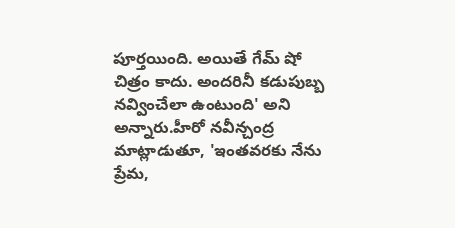పూర్తయింది. అయితే గేమ్ షో చిత్రం కాదు. అందరినీ కడుపుబ్బ నవ్వించేలా ఉంటుంది' అని అన్నారు.హీరో నవీన్చంద్ర మాట్లాడుతూ, 'ఇంతవరకు నేను ప్రేమ,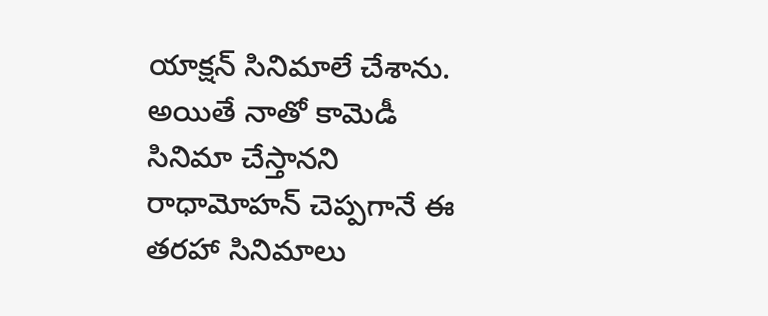యాక్షన్ సినిమాలే చేశాను. అయితే నాతో కామెడీ సినిమా చేస్తానని రాధామోహన్ చెప్పగానే ఈ తరహా సినిమాలు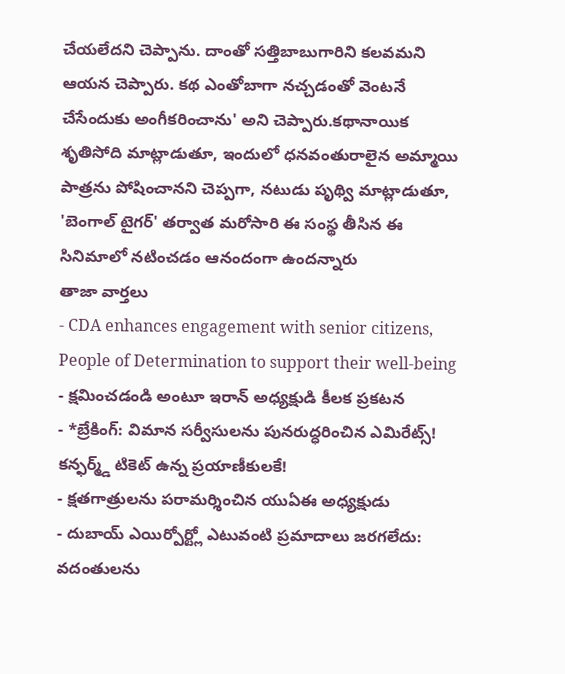చేయలేదని చెప్పాను. దాంతో సత్తిబాబుగారిని కలవమని ఆయన చెప్పారు. కథ ఎంతోబాగా నచ్చడంతో వెంటనే చేసేందుకు అంగీకరించాను' అని చెప్పారు.కథానాయిక శృతిసోది మాట్లాడుతూ, ఇందులో ధనవంతురాలైన అమ్మాయి పాత్రను పోషించానని చెప్పగా, నటుడు పృథ్వి మాట్లాడుతూ, 'బెంగాల్ టైగర్' తర్వాత మరోసారి ఈ సంస్థ తీసిన ఈ సినిమాలో నటించడం ఆనందంగా ఉందన్నారు
తాజా వార్తలు
- CDA enhances engagement with senior citizens, People of Determination to support their well-being
- క్షమించడండి అంటూ ఇరాన్ అధ్యక్షుడి కీలక ప్రకటన
- *బ్రేకింగ్: విమాన సర్వీసులను పునరుద్ధరించిన ఎమిరేట్స్! కన్ఫర్మ్డ్ టికెట్ ఉన్న ప్రయాణీకులకే!
- క్షతగాత్రులను పరామర్శించిన యుఏఈ అధ్యక్షుడు
- దుబాయ్ ఎయిర్పోర్ట్లో ఎటువంటి ప్రమాదాలు జరగలేదు: వదంతులను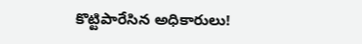కొట్టిపారేసిన అధికారులు!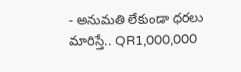- అనుమతి లేకుండా ధరలు మారిస్తే.. QR1,000,000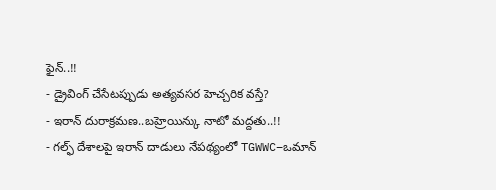ఫైన్..!!
- డ్రైవింగ్ చేసేటప్పుడు అత్యవసర హెచ్చరిక వస్తే?
- ఇరాన్ దురాక్రమణ..బహ్రెయిన్కు నాటో మద్దతు..!!
- గల్ఫ్ దేశాలపై ఇరాన్ దాడులు నేపథ్యంలో TGWWC–ఒమాన్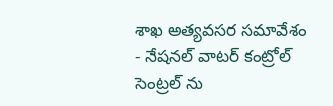శాఖ అత్యవసర సమావేశం
- నేషనల్ వాటర్ కంట్రోల్ సెంట్రల్ ను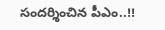సందర్శించిన పీఎం..!!